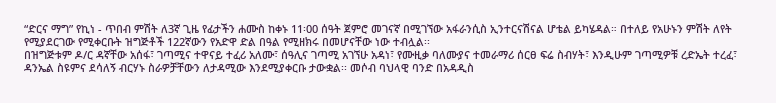“ድርና ማግ” የኪነ - ጥበብ ምሽት ለ3ኛ ጊዜ የፊታችን ሐሙስ ከቀኑ 11፡00 ሰዓት ጀምሮ መገናኛ በሚገኘው አፋራንሲስ ኢንተርናሽናል ሆቴል ይካሄዳል። በተለይ የአሁኑን ምሽት ለየት የሚያደርገው የሚቀርቡት ዝግጅቶች 122ኛውን የአድዋ ድል በዓል የሚዘክሩ በመሆናቸው ነው ተብሏል፡፡
በዝግጅቱም ዶ/ር ዳኛቸው አሰፋ፣ ገጣሚና ተዋናይ ተፈሪ አለሙ፣ ሰዓሊና ገጣሚ አገኘሁ አዳነ፣ የሙዚቃ ባለሙያና ተመራማሪ ሰርፀ ፍሬ ስብሃት፣ እንዲሁም ገጣሚዎቹ ረድኤት ተረፈ፣ ዳንኤል ስዩምና ደሳለኝ ብርሃኑ ስራዎቻቸውን ለታዳሚው እንደሚያቀርቡ ታውቋል፡፡ መሶብ ባህላዊ ባንድ በአዳዲስ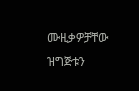ሙዚቃዎቻቸው ዝግጅቱን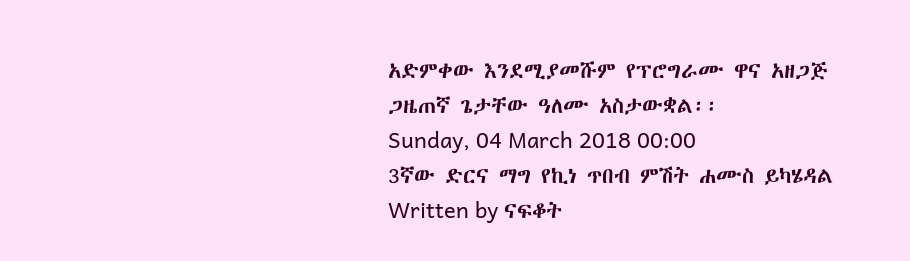አድምቀው እንደሚያመሹም የፕሮግራሙ ዋና አዘጋጅ ጋዜጠኛ ጌታቸው ዓለሙ አስታውቋል፡፡
Sunday, 04 March 2018 00:00
3ኛው ድርና ማግ የኪነ ጥበብ ምሽት ሐሙስ ይካሄዳል
Written by ናፍቆት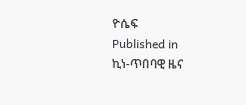ዮሴፍ
Published in
ኪነ-ጥበባዊ ዜና